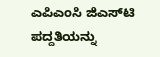ಎಪಿಎಂಸಿ ಜಿಎಸ್‍ಟಿ ಪದ್ದತಿಯನ್ನು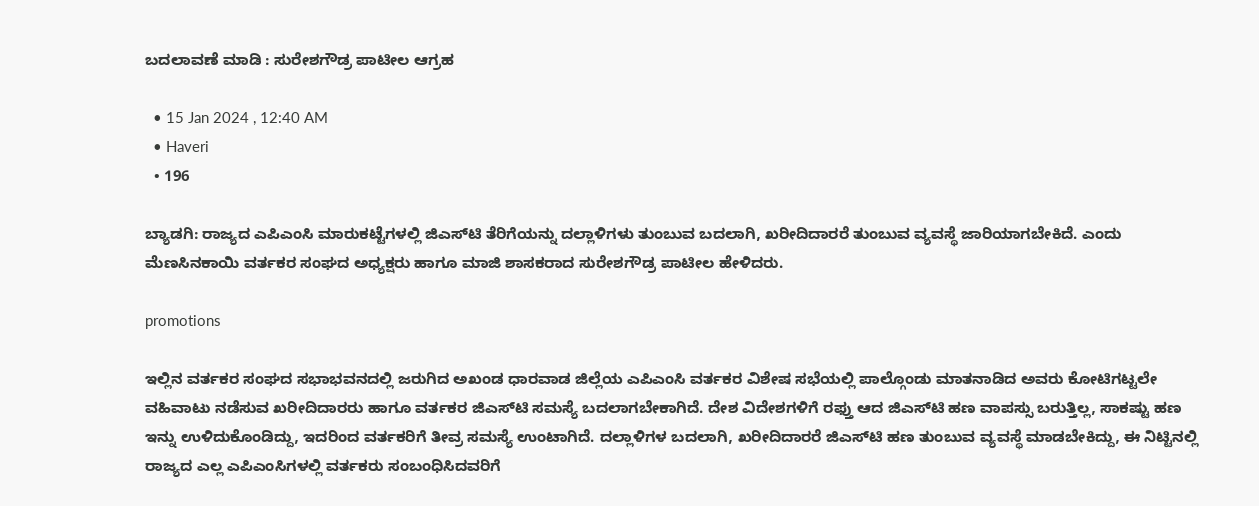ಬದಲಾವಣೆ ಮಾಡಿ : ಸುರೇಶಗೌಡ್ರ ಪಾಟೀಲ ಆಗ್ರಹ

  • 15 Jan 2024 , 12:40 AM
  • Haveri
  • 196

ಬ್ಯಾಡಗಿ: ರಾಜ್ಯದ ಎಪಿಎಂಸಿ ಮಾರುಕಟ್ಟೆಗಳಲ್ಲಿ ಜಿಎಸ್‍ಟಿ ತೆರಿಗೆಯನ್ನು ದಲ್ಲಾಳಿಗಳು ತುಂಬುವ ಬದಲಾಗಿ, ಖರೀದಿದಾರರೆ ತುಂಬುವ ವ್ಯವಸ್ಥೆ ಜಾರಿಯಾಗಬೇಕಿದೆ. ಎಂದು ಮೆಣಸಿನಕಾಯಿ ವರ್ತಕರ ಸಂಘದ ಅಧ್ಯಕ್ಷರು ಹಾಗೂ ಮಾಜಿ ಶಾಸಕರಾದ ಸುರೇಶಗೌಡ್ರ ಪಾಟೀಲ ಹೇಳಿದರು.

promotions

ಇಲ್ಲಿನ ವರ್ತಕರ ಸಂಘದ ಸಭಾಭವನದಲ್ಲಿ ಜರುಗಿದ ಅಖಂಡ ಧಾರವಾಡ ಜಿಲ್ಲೆಯ ಎಪಿಎಂಸಿ ವರ್ತಕರ ವಿಶೇಷ ಸಭೆಯಲ್ಲಿ ಪಾಲ್ಗೊಂಡು ಮಾತನಾಡಿದ ಅವರು ಕೋಟಿಗಟ್ಟಲೇ ವಹಿವಾಟು ನಡೆಸುವ ಖರೀದಿದಾರರು ಹಾಗೂ ವರ್ತಕರ ಜಿಎಸ್‍ಟಿ ಸಮಸ್ಯೆ ಬದಲಾಗಬೇಕಾಗಿದೆ. ದೇಶ ವಿದೇಶಗಳಿಗೆ ರಫ್ತು ಆದ ಜಿಎಸ್‍ಟಿ ಹಣ ವಾಪಸ್ಸು ಬರುತ್ತಿಲ್ಲ, ಸಾಕಷ್ಟು ಹಣ ಇನ್ನು ಉಳಿದುಕೊಂಡಿದ್ದು, ಇದರಿಂದ ವರ್ತಕರಿಗೆ ತೀವ್ರ ಸಮಸ್ಯೆ ಉಂಟಾಗಿದೆ. ದಲ್ಲಾಳಿಗಳ ಬದಲಾಗಿ, ಖರೀದಿದಾರರೆ ಜಿಎಸ್‍ಟಿ ಹಣ ತುಂಬುವ ವ್ಯವಸ್ಥೆ ಮಾಡಬೇಕಿದ್ದು, ಈ ನಿಟ್ಟಿನಲ್ಲಿ ರಾಜ್ಯದ ಎಲ್ಲ ಎಪಿಎಂಸಿಗಳಲ್ಲಿ ವರ್ತಕರು ಸಂಬಂಧಿಸಿದವರಿಗೆ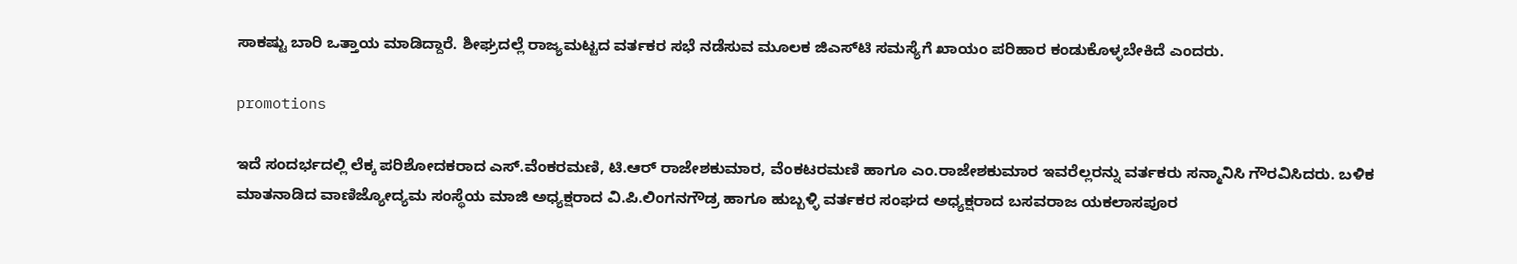ಸಾಕಷ್ಟು ಬಾರಿ ಒತ್ತಾಯ ಮಾಡಿದ್ದಾರೆ. ಶೀಘ್ರದಲ್ಲೆ ರಾಜ್ಯಮಟ್ಟದ ವರ್ತಕರ ಸಭೆ ನಡೆಸುವ ಮೂಲಕ ಜಿಎಸ್‍ಟಿ ಸಮಸ್ಯೆಗೆ ಖಾಯಂ ಪರಿಹಾರ ಕಂಡುಕೊಳ್ಳಬೇಕಿದೆ ಎಂದರು.

promotions

ಇದೆ ಸಂದರ್ಭದಲ್ಲಿ ಲೆಕ್ಕ ಪರಿಶೋದಕರಾದ ಎಸ್.ವೆಂಕರಮಣಿ, ಟಿ.ಆರ್ ರಾಜೇಶಕುಮಾರ, ವೆಂಕಟರಮಣಿ ಹಾಗೂ ಎಂ.ರಾಜೇಶಕುಮಾರ ಇವರೆಲ್ಲರನ್ನು ವರ್ತಕರು ಸನ್ಮಾನಿಸಿ ಗೌರವಿಸಿದರು. ಬಳಿಕ ಮಾತನಾಡಿದ ವಾಣಿಜ್ಯೋದ್ಯಮ ಸಂಸ್ಥೆಯ ಮಾಜಿ ಅಧ್ಯಕ್ಷರಾದ ವಿ.ಪಿ.ಲಿಂಗನಗೌಡ್ರ ಹಾಗೂ ಹುಬ್ಬಳ್ಳಿ ವರ್ತಕರ ಸಂಘದ ಅಧ್ಯಕ್ಷರಾದ ಬಸವರಾಜ ಯಕಲಾಸಪೂರ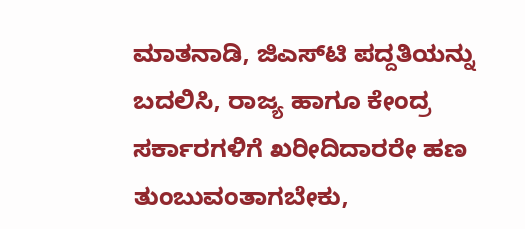ಮಾತನಾಡಿ, ಜಿಎಸ್‍ಟಿ ಪದ್ದತಿಯನ್ನು ಬದಲಿಸಿ, ರಾಜ್ಯ ಹಾಗೂ ಕೇಂದ್ರ ಸರ್ಕಾರಗಳಿಗೆ ಖರೀದಿದಾರರೇ ಹಣ ತುಂಬುವಂತಾಗಬೇಕು,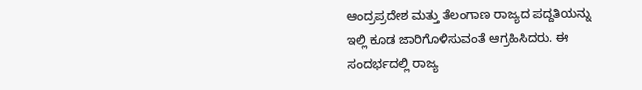ಆಂದ್ರಪ್ರದೇಶ ಮತ್ತು ತೆಲಂಗಾಣ ರಾಜ್ಯದ ಪದ್ದತಿಯನ್ನು ಇಲ್ಲಿ ಕೂಡ ಜಾರಿಗೊಳಿಸುವಂತೆ ಆಗ್ರಹಿಸಿದರು. ಈ ಸಂದರ್ಭದಲ್ಲಿ ರಾಜ್ಯ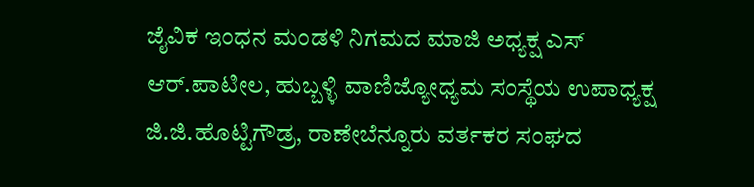ಜೈವಿಕ ಇಂಧನ ಮಂಡಳಿ ನಿಗಮದ ಮಾಜಿ ಅಧ್ಯಕ್ಷ ಎಸ್ ಆರ್.ಪಾಟೀಲ, ಹುಬ್ಬಳ್ಳಿ ವಾಣಿಜ್ಯೋಧ್ಯಮ ಸಂಸ್ಥೆಯ ಉಪಾಧ್ಯಕ್ಷ ಜಿ.ಜಿ.ಹೊಟ್ಟಿಗೌಡ್ರ, ರಾಣೇಬೆನ್ನೂರು ವರ್ತಕರ ಸಂಘದ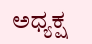ಅಧ್ಯಕ್ಷ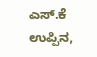ಎಸ್.ಕೆ ಉಪ್ಪಿನ,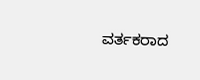ವರ್ತಕರಾದ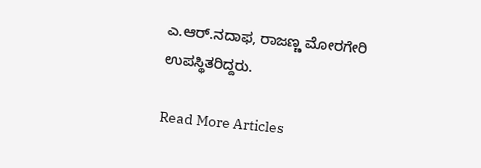ಎ.ಆರ್.ನದಾಫ, ರಾಜಣ್ಣ ಮೋರಗೇರಿ ಉಪಸ್ಥಿತರಿದ್ದರು.

Read More Articles